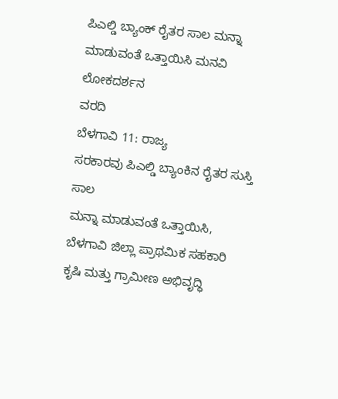ಪಿಎಲ್ಡಿ ಬ್ಯಾಂಕ್ ರೈತರ ಸಾಲ ಮನ್ನಾ ಮಾಡುವಂತೆ ಒತ್ತಾಯಿಸಿ ಮನವಿ
ಲೋಕದರ್ಶನ
ವರದಿ
ಬೆಳಗಾವಿ 11: ರಾಜ್ಯ
ಸರಕಾರವು ಪಿಎಲ್ಡಿ ಬ್ಯಾಂಕಿನ ರೈತರ ಸುಸ್ತಿ ಸಾಲ
ಮನ್ನಾ ಮಾಡುವಂತೆ ಒತ್ತಾಯಿಸಿ, ಬೆಳಗಾವಿ ಜಿಲ್ಲಾ ಪ್ರಾಥಮಿಕ ಸಹಕಾರಿ
ಕೃಷಿ ಮತ್ತು ಗ್ರಾಮೀಣ ಅಭಿವೃದ್ಧಿ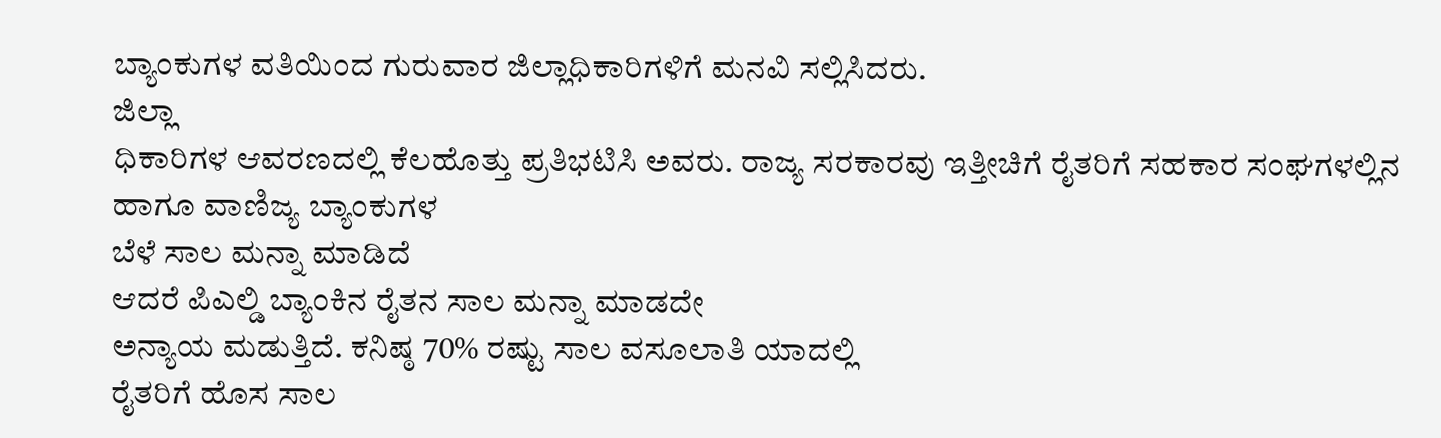ಬ್ಯಾಂಕುಗಳ ವತಿಯಿಂದ ಗುರುವಾರ ಜಿಲ್ಲಾಧಿಕಾರಿಗಳಿಗೆ ಮನವಿ ಸಲ್ಲಿಸಿದರು.
ಜಿಲ್ಲಾ
ಧಿಕಾರಿಗಳ ಆವರಣದಲ್ಲಿ ಕೆಲಹೊತ್ತು ಪ್ರತಿಭಟಿಸಿ ಅವರು. ರಾಜ್ಯ ಸರಕಾರವು ಇತ್ತೀಚಿಗೆ ರೈತರಿಗೆ ಸಹಕಾರ ಸಂಘಗಳಲ್ಲಿನ
ಹಾಗೂ ವಾಣಿಜ್ಯ ಬ್ಯಾಂಕುಗಳ
ಬೆಳೆ ಸಾಲ ಮನ್ನಾ ಮಾಡಿದೆ
ಆದರೆ ಪಿಎಲ್ಡಿ ಬ್ಯಾಂಕಿನ ರೈತನ ಸಾಲ ಮನ್ನಾ ಮಾಡದೇ
ಅನ್ಯಾಯ ಮಡುತ್ತಿದೆ. ಕನಿಷ್ಠ 70% ರಷ್ಟು ಸಾಲ ವಸೂಲಾತಿ ಯಾದಲ್ಲಿ
ರೈತರಿಗೆ ಹೊಸ ಸಾಲ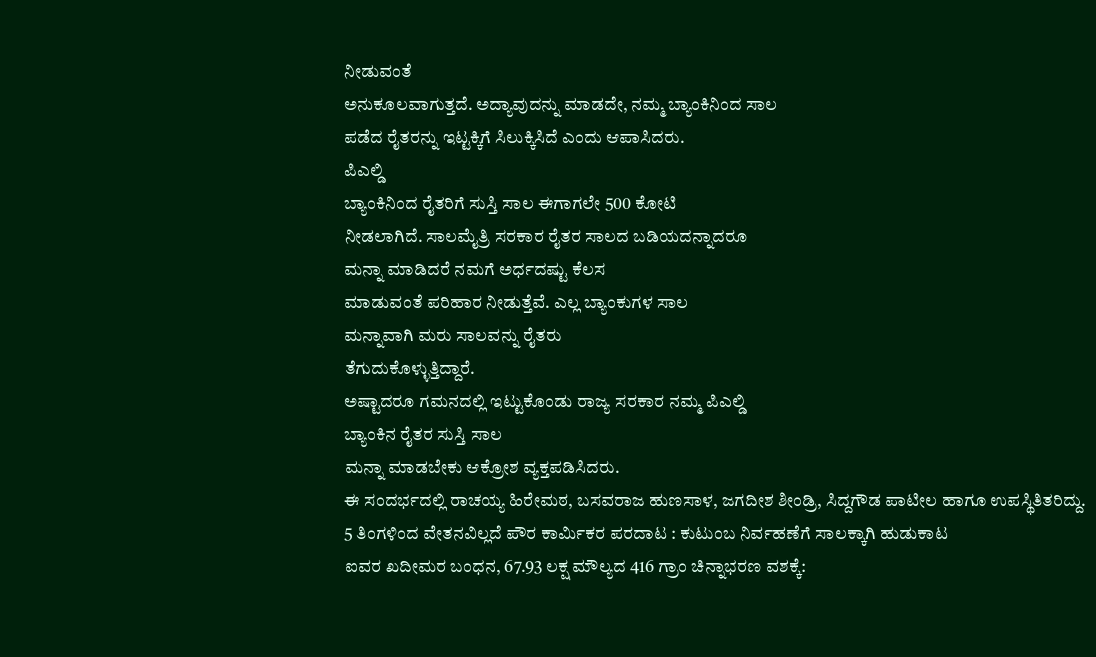ನೀಡುವಂತೆ
ಅನುಕೂಲವಾಗುತ್ತದೆ. ಅದ್ಯಾವುದನ್ನು ಮಾಡದೇ, ನಮ್ಮ ಬ್ಯಾಂಕಿನಿಂದ ಸಾಲ
ಪಡೆದ ರೈತರನ್ನು ಇಟ್ಟಕ್ಕಿಗೆ ಸಿಲುಕ್ಕಿಸಿದೆ ಎಂದು ಆಪಾಸಿದರು.
ಪಿಎಲ್ಡಿ
ಬ್ಯಾಂಕಿನಿಂದ ರೈತರಿಗೆ ಸುಸ್ತಿ ಸಾಲ ಈಗಾಗಲೇ 500 ಕೋಟಿ
ನೀಡಲಾಗಿದೆ. ಸಾಲಮೈತ್ರಿ ಸರಕಾರ ರೈತರ ಸಾಲದ ಬಡಿಯದನ್ನಾದರೂ
ಮನ್ನಾ ಮಾಡಿದರೆ ನಮಗೆ ಅರ್ಧದಷ್ಟು ಕೆಲಸ
ಮಾಡುವಂತೆ ಪರಿಹಾರ ನೀಡುತ್ತೆವೆ. ಎಲ್ಲ ಬ್ಯಾಂಕುಗಳ ಸಾಲ
ಮನ್ನಾವಾಗಿ ಮರು ಸಾಲವನ್ನು ರೈತರು
ತೆಗುದುಕೊಳ್ಳುತ್ತಿದ್ದಾರೆ.
ಅಷ್ಟಾದರೂ ಗಮನದಲ್ಲಿ ಇಟ್ಟುಕೊಂಡು ರಾಜ್ಯ ಸರಕಾರ ನಮ್ಮ ಪಿಎಲ್ಡಿ
ಬ್ಯಾಂಕಿನ ರೈತರ ಸುಸ್ತಿ ಸಾಲ
ಮನ್ನಾ ಮಾಡಬೇಕು ಆಕ್ರೋಶ ವ್ಯಕ್ತಪಡಿಸಿದರು.
ಈ ಸಂದರ್ಭದಲ್ಲಿ ರಾಚಯ್ಯ ಹಿರೇಮಠ, ಬಸವರಾಜ ಹುಣಸಾಳ, ಜಗದೀಶ ಶೀಂಡ್ರಿ, ಸಿದ್ದಗೌಡ ಪಾಟೀಲ ಹಾಗೂ ಉಪಸ್ಥಿತಿತರಿದ್ದು.
5 ತಿಂಗಳಿಂದ ವೇತನವಿಲ್ಲದೆ ಪೌರ ಕಾರ್ಮಿಕರ ಪರದಾಟ : ಕುಟುಂಬ ನಿರ್ವಹಣೆಗೆ ಸಾಲಕ್ಕಾಗಿ ಹುಡುಕಾಟ
ಐವರ ಖದೀಮರ ಬಂಧನ, 67.93 ಲಕ್ಷ ಮೌಲ್ಯದ 416 ಗ್ರಾಂ ಚಿನ್ನಾಭರಣ ವಶಕ್ಕೆ: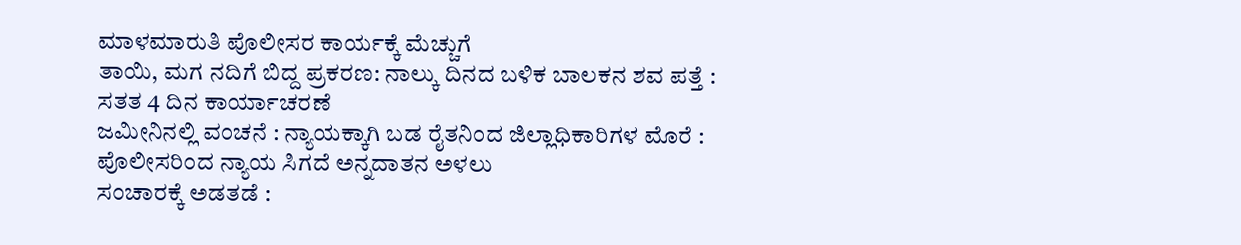ಮಾಳಮಾರುತಿ ಪೊಲೀಸರ ಕಾರ್ಯಕ್ಕೆ ಮೆಚ್ಚುಗೆ
ತಾಯಿ, ಮಗ ನದಿಗೆ ಬಿದ್ದ ಪ್ರಕರಣ: ನಾಲ್ಕು ದಿನದ ಬಳಿಕ ಬಾಲಕನ ಶವ ಪತ್ತೆ : ಸತತ 4 ದಿನ ಕಾರ್ಯಾಚರಣೆ
ಜಮೀನಿನಲ್ಲಿ ವಂಚನೆ : ನ್ಯಾಯಕ್ಕಾಗಿ ಬಡ ರೈತನಿಂದ ಜಿಲ್ಲಾಧಿಕಾರಿಗಳ ಮೊರೆ : ಪೊಲೀಸರಿಂದ ನ್ಯಾಯ ಸಿಗದೆ ಅನ್ನದಾತನ ಅಳಲು
ಸಂಚಾರಕ್ಕೆ ಅಡತಡೆ :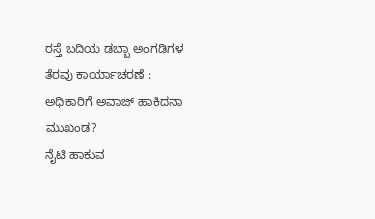ರಸ್ತೆ ಬದಿಯ ಡಬ್ಬಾ ಅಂಗಡಿಗಳ ತೆರವು ಕಾರ್ಯಾಚರಣೆ : ಅಧಿಕಾರಿಗೆ ಅವಾಜ್ ಹಾಕಿದನಾ ಮುಖಂಡ?
ನೈಟಿ ಹಾಕುವ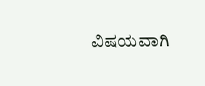ವಿಷಯವಾಗಿ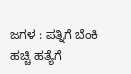ಜಗಳ : ಪತ್ನಿಗೆ ಬೆಂಕಿ ಹಚ್ಚಿ ಹತ್ಯೆಗೆ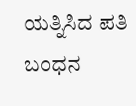ಯತ್ನಿಸಿದ ಪತಿ ಬಂಧನ